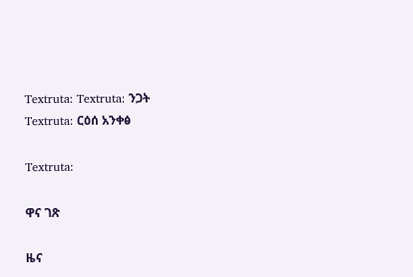Textruta: Textruta: ንጋት
Textruta: ርዕሰ አንቀፅ

Textruta:

ዋና ገጽ

ዜና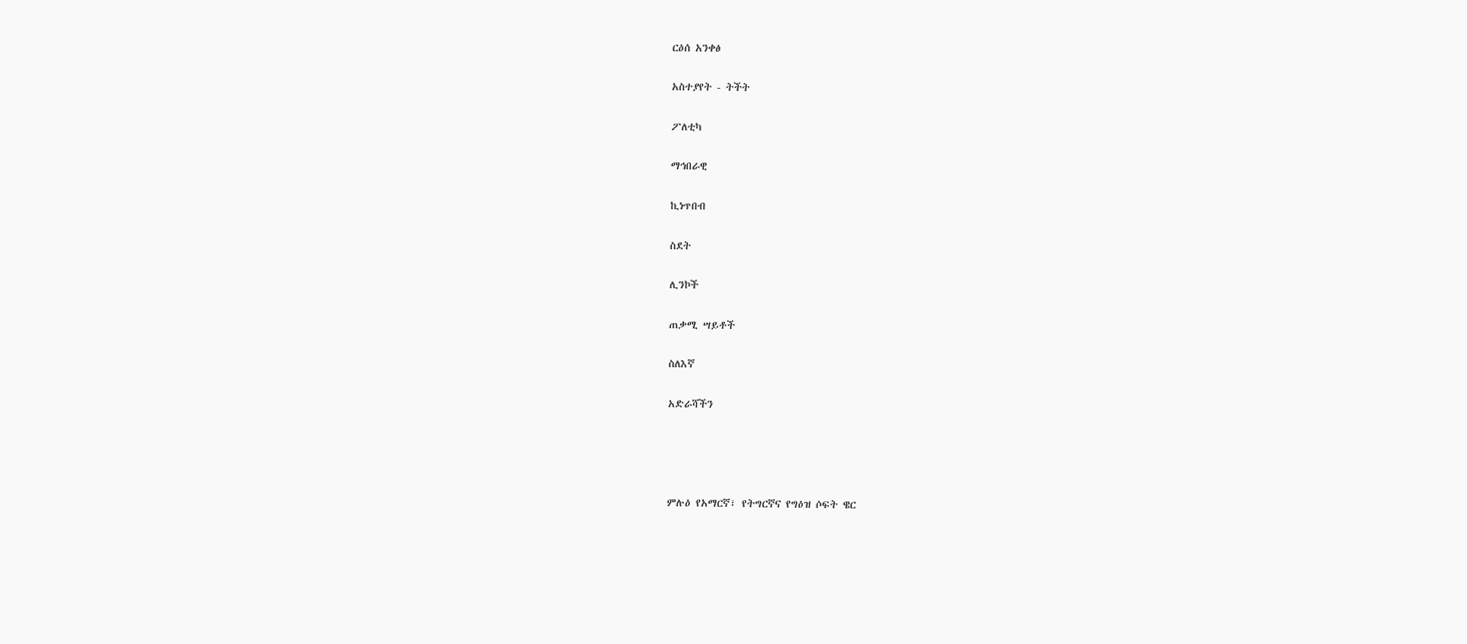ርዕሰ አንቀፅ

አስተያየት - ትችት

ፖለቲካ

ማኅበራዊ

ኪነጥበብ

ስደት

ሊንኮች

ጠቃሚ ሣይቶች

ስለእኛ

አድራሻችን




ምሉዕ የአማርኛ፣ የትግርኛና የግዕዝ ሶፍት ዌር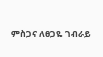ምስጋና ለፀጋዬ ገብራይ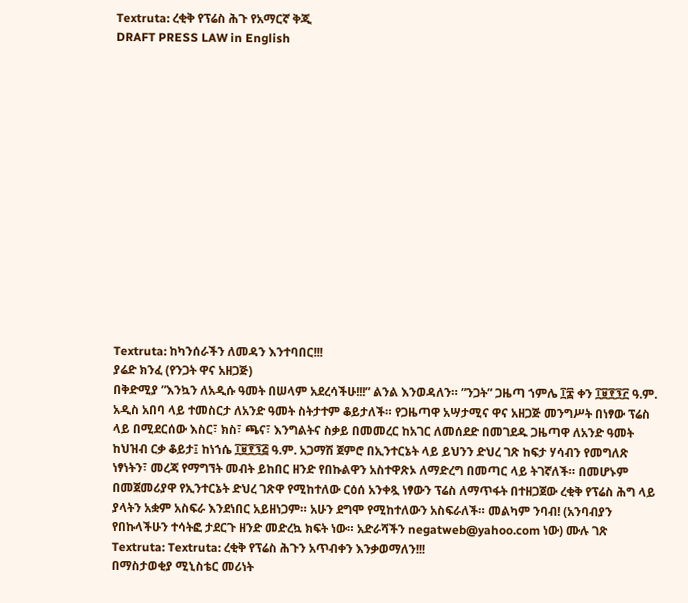Textruta: ረቂቅ የፕሬስ ሕጉ የአማርኛ ቅጂ
DRAFT PRESS LAW in English















Textruta: ከካንሰራችን ለመዳን እንተባበር!!!
ያሬድ ክንፈ (የንጋት ዋና አዘጋጅ)
በቅድሚያ ”እንኳን ለአዲሱ ዓመት በሠላም አደረሳችሁ!!!” ልንል እንወዳለን። ”ንጋት” ጋዜጣ ኀምሌ ፲፰ ቀን ፲፱፻፺፫ ዓ.ም. አዲስ አበባ ላይ ተመስርታ ለአንድ ዓመት ስትታተም ቆይታለች። የጋዜጣዋ አሣታሚና ዋና አዘጋጅ መንግሥት በነፃው ፕሬስ ላይ በሚደርሰው እስር፣ ክስ፣ ጫና፣ እንግልትና ስቃይ በመመረር ከአገር ለመሰደድ በመገደዱ ጋዜጣዋ ለአንድ ዓመት ከህዝብ ርቃ ቆይታ፤ ከነኀሴ ፲፱፻፺፭ ዓ.ም. አጋማሽ ጀምሮ በኢንተርኔት ላይ ይህንን ድህረ ገጽ ከፍታ ሃሳብን የመግለጽ ነፃነትን፣ መረጃ የማግኘት መብት ይከበር ዘንድ የበኩልዋን አስተዋጽኦ ለማድረግ በመጣር ላይ ትገኛለች። በመሆኑም በመጀመሪያዋ የኢንተርኔት ድህረ ገጽዋ የሚከተለው ርዕሰ አንቀጿ ነፃውን ፕሬስ ለማጥፋት በተዘጋጀው ረቂቅ የፕሬስ ሕግ ላይ ያላትን አቋም አስፍራ እንደነበር አይዘነጋም። አሁን ደግሞ የሚከተለውን አስፍራለች። መልካም ንባብ! (አንባብያን የበኩላችሁን ተሳትፎ ታደርጉ ዘንድ መድረኳ ክፍት ነው። አድራሻችን negatweb@yahoo.com ነው) ሙሉ ገጽ
Textruta: Textruta: ረቂቅ የፕሬስ ሕጉን አጥብቀን እንቃወማለን!!!
በማስታወቂያ ሚኒስቴር መሪነት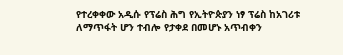የተረቀቀው አዲሱ የፕሬስ ሕግ የኢትዮጵያን ነፃ ፕሬስ ከአገሪቱ ለማጥፋት ሆን ተብሎ የታቀደ በመሆኑ አጥብቀን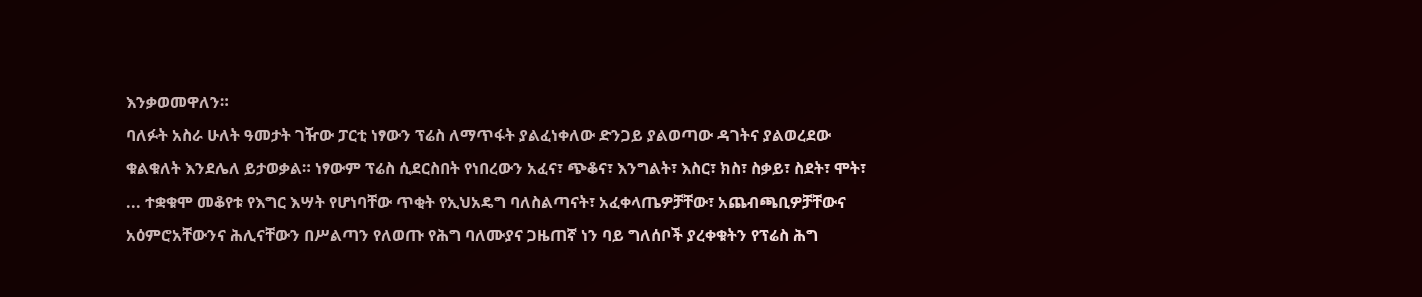እንቃወመዋለን።
ባለፉት አስራ ሁለት ዓመታት ገዥው ፓርቲ ነፃውን ፕሬስ ለማጥፋት ያልፈነቀለው ድንጋይ ያልወጣው ዳገትና ያልወረደው ቁልቁለት እንደሌለ ይታወቃል። ነፃውም ፕሬስ ሲደርስበት የነበረውን አፈና፣ ጭቆና፣ እንግልት፣ እስር፣ ክስ፣ ስቃይ፣ ስደት፣ ሞት፣ ... ተቋቁሞ መቆየቱ የእግር እሣት የሆነባቸው ጥቂት የኢህአዴግ ባለስልጣናት፣ አፈቀላጤዎቻቸው፣ አጨብጫቢዎቻቸውና አዕምሮአቸውንና ሕሊናቸውን በሥልጣን የለወጡ የሕግ ባለሙያና ጋዜጠኛ ነን ባይ ግለሰቦች ያረቀቁትን የፕሬስ ሕግ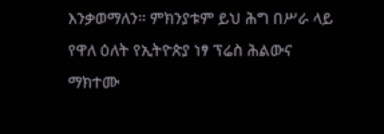እንቃወማለን። ምክንያቱም ይህ ሕግ በሥራ ላይ የዋለ ዕለት የኢትዮጵያ ነፃ ፕሬስ ሕልውና ማክተሙ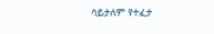ሳይታለም የተፈታ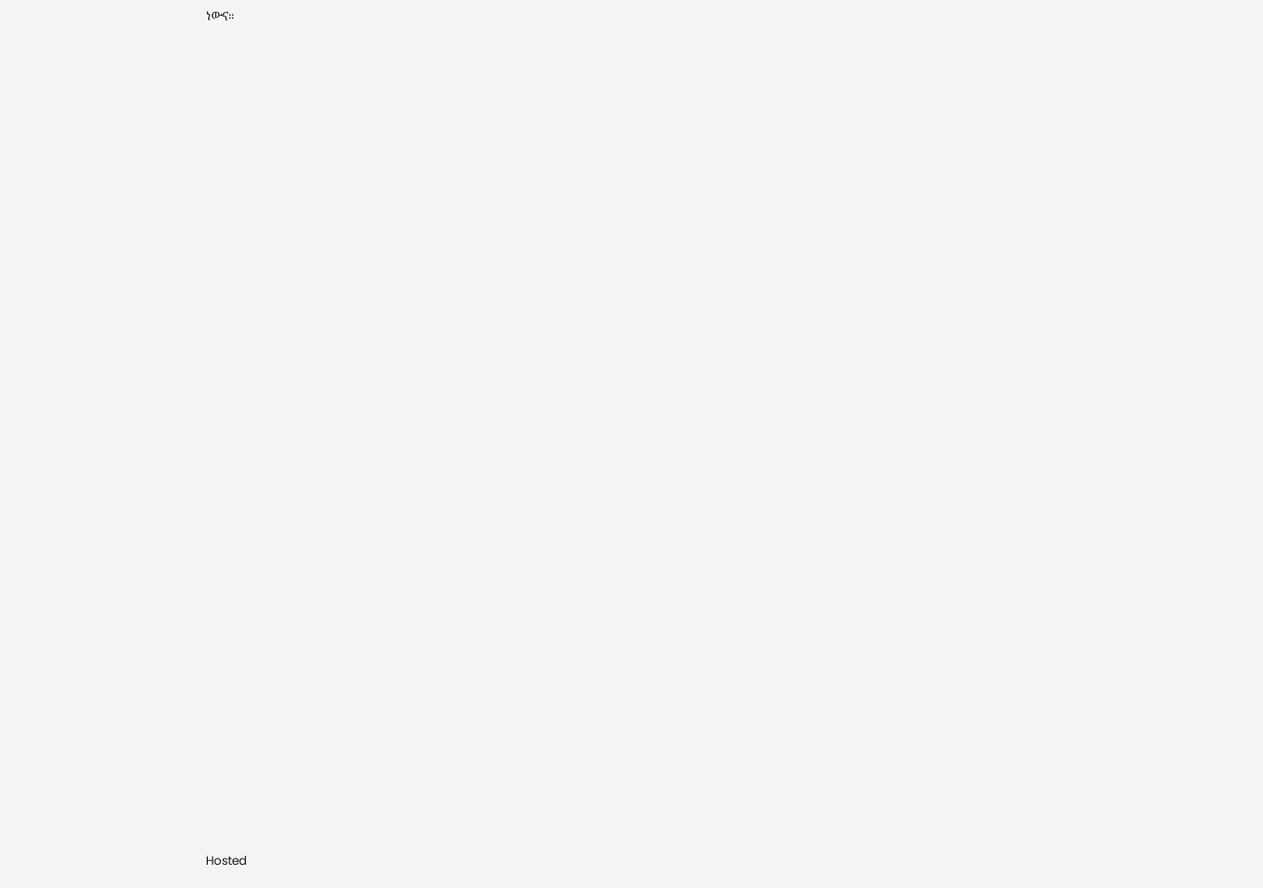ነውና።































































Hosted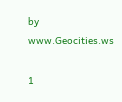by www.Geocities.ws

1